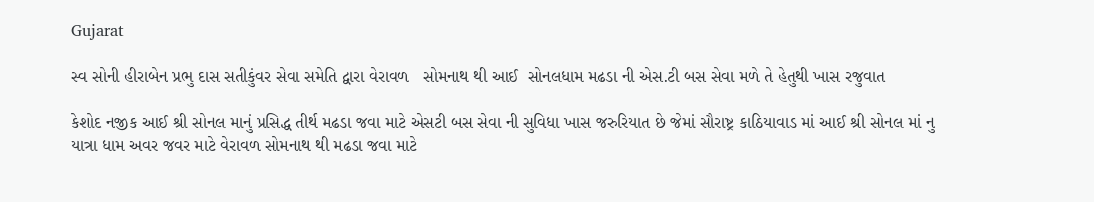Gujarat

સ્વ સોની હીરાબેન પ્રભુ દાસ સતીકુંવર સેવા સમેતિ દ્વારા વેરાવળ   સોમનાથ થી આઈ  સોનલધામ મઢડા ની એસ.ટી બસ સેવા મળે તે હેતુથી ખાસ રજુવાત

કેશોદ નજીક આઈ શ્રી સોનલ માનું પ્રસિદ્ધ તીર્થ મઢડા જવા માટે એસટી બસ સેવા ની સુવિધા ખાસ જરુરિયાત છે જેમાં સૌરાષ્ટ્ર કાઠિયાવાડ માં આઈ શ્રી સોનલ માં નુ યાત્રા ધામ અવર જવર માટે વેરાવળ સોમનાથ થી મઢડા જવા માટે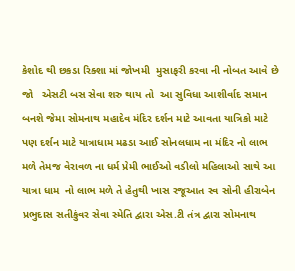કેશોદ થી છકડા રિક્શા માં જોખમી  મુસાફરી કરવા ની નોબત આવે છે જો   એસટી બસ સેવા શરુ થાય તો  આ સુવિધા આશીર્વાદ સમાન બનશે જેમા સોમનાથ મહાદેવ મંદિર દર્શન માટે આવતા યાત્રિકો માટે પણ દર્શન માટે યાત્રાધામ મઢડા આઈ સોનલધામ ના મંદિર નો લાભ મળે તેમજ વેરાવળ ના ધર્મ પ્રેમી ભાઈઓ વડીલો મહિલાઓ સાથે આ યાત્રા ધામ  નો લાભ મળે તે હેતુથી ખાસ રજૂઆત સ્વ સોની હીરાબેન પ્રભુદાસ સતીકુંવર સેવા સ્મેતિ દ્વારા એસ.ટી તંત્ર દ્વારા સોમનાથ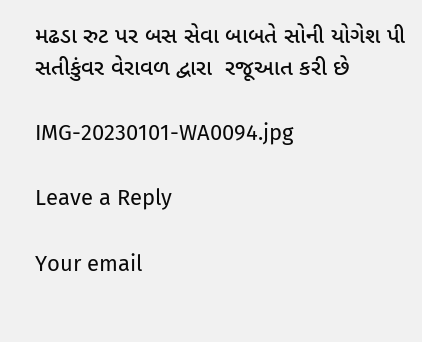મઢડા રુટ પર બસ સેવા બાબતે સોની યોગેશ પી સતીકુંવર વેરાવળ દ્વારા  રજૂઆત કરી છે

IMG-20230101-WA0094.jpg

Leave a Reply

Your email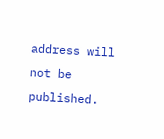address will not be published.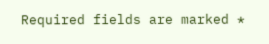Required fields are marked *